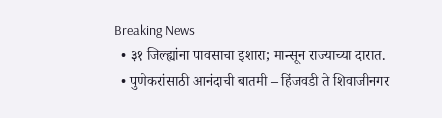Breaking News
  • ३१ जिल्ह्यांना पावसाचा इशारा; मान्सून राज्याच्या दारात.
  • पुणेकरांसाठी आनंदाची बातमी – हिंजवडी ते शिवाजीनगर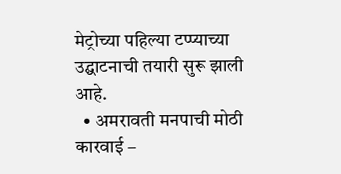मेट्रोच्या पहिल्या टप्प्याच्या उद्घाटनाची तयारी सुरू झाली आहे.
  • अमरावती मनपाची मोठी कारवाई –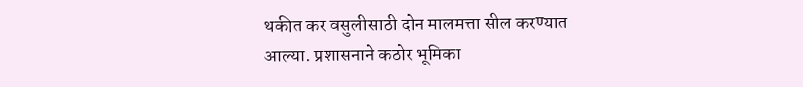थकीत कर वसुलीसाठी दोन मालमत्ता सील करण्यात आल्या. प्रशासनाने कठोर भूमिका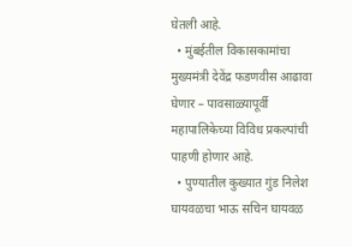घेतली आहे.
  • मुंबईतील विकासकामांचा मुख्यमंत्री देवेंद्र फडणवीस आढावा घेणार – पावसाळ्यापूर्वी महापालिकेच्या विविध प्रकल्पांची पाहणी होणार आहे.
  • पुण्यातील कुख्यात गुंड निलेश घायवळचा भाऊ सचिन घायवळ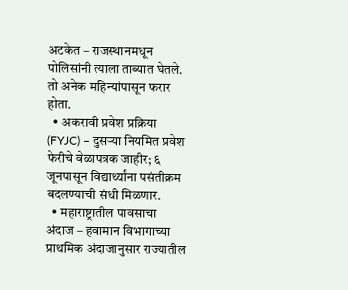अटकेत – राजस्थानमधून पोलिसांनी त्याला ताब्यात घेतले. तो अनेक महिन्यांपासून फरार होता.
  • अकरावी प्रवेश प्रक्रिया (FYJC) – दुसऱ्या नियमित प्रवेश फेरीचे वेळापत्रक जाहीर; ६ जूनपासून विद्यार्थ्यांना पसंतीक्रम बदलण्याची संधी मिळणार.
  • महाराष्ट्रातील पावसाचा अंदाज – हवामान विभागाच्या प्राथमिक अंदाजानुसार राज्यातील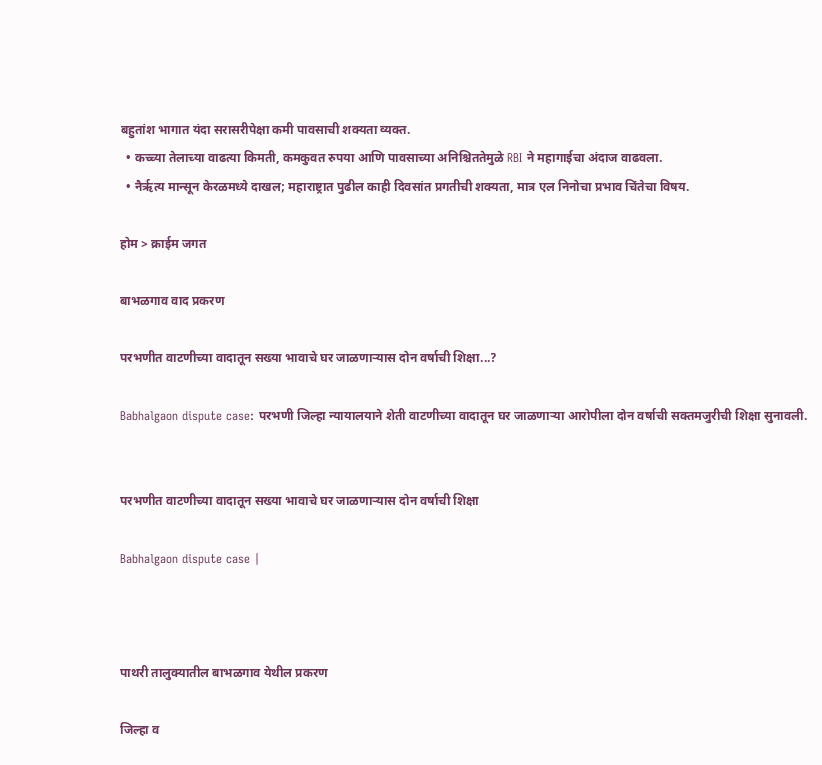बहुतांश भागात यंदा सरासरीपेक्षा कमी पावसाची शक्यता व्यक्त.
  • कच्च्या तेलाच्या वाढत्या किमती, कमकुवत रुपया आणि पावसाच्या अनिश्चिततेमुळे RBI ने महागाईचा अंदाज वाढवला.
  • नैर्ऋत्य मान्सून केरळमध्ये दाखल; महाराष्ट्रात पुढील काही दिवसांत प्रगतीची शक्यता, मात्र एल निनोचा प्रभाव चिंतेचा विषय.

होम > क्राईम जगत

बाभळगाव वाद प्रकरण

परभणीत वाटणीच्या वादातून सख्या भावाचे घर जाळणार्‍यास दोन वर्षाची शिक्षा...?

Babhalgaon dispute case: परभणी जिल्हा न्यायालयाने शेती वाटणीच्या वादातून घर जाळणार्‍या आरोपीला दोन वर्षाची सक्तमजुरीची शिक्षा सुनावली.


परभणीत वाटणीच्या वादातून सख्या भावाचे घर जाळणार्‍यास दोन वर्षाची शिक्षा

Babhalgaon dispute case |



पाथरी तालुक्यातील बाभळगाव येथील प्रकरण

जिल्हा व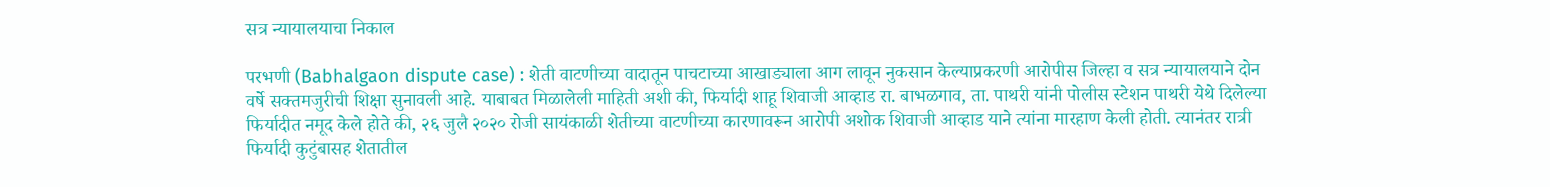सत्र न्यायालयाचा निकाल

परभणी (Babhalgaon dispute case) : शेती वाटणीच्या वादातून पाचटाच्या आखाड्याला आग लावून नुकसान केल्याप्रकरणी आरोपीस जिल्हा व सत्र न्यायालयाने दोन वर्षे सक्तमजुरीची शिक्षा सुनावली आहे. याबाबत मिळालेली माहिती अशी की, फिर्यादी शाहू शिवाजी आव्हाड रा. बाभळगाव, ता. पाथरी यांनी पोलीस स्टेशन पाथरी येथे दिलेल्या फिर्यादीत नमूद केले होते की, २६ जुलै २०२० रोजी सायंकाळी शेतीच्या वाटणीच्या कारणावरून आरोपी अशोक शिवाजी आव्हाड याने त्यांना मारहाण केली होती. त्यानंतर रात्री फिर्यादी कुटुंबासह शेतातील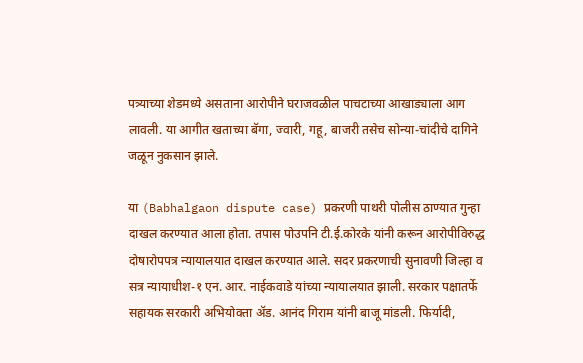पत्र्याच्या शेडमध्ये असताना आरोपीने घराजवळील पाचटाच्या आखाड्याला आग लावली. या आगीत खताच्या बॅगा, ज्वारी, गहू, बाजरी तसेच सोन्या-चांदीचे दागिने जळून नुकसान झाले.

या (Babhalgaon dispute case) प्रकरणी पाथरी पोलीस ठाण्यात गुन्हा दाखल करण्यात आला होता. तपास पोउपनि टी.ई.कोरके यांनी करून आरोपीविरुद्ध दोषारोपपत्र न्यायालयात दाखल करण्यात आले. सदर प्रकरणाची सुनावणी जिल्हा व सत्र न्यायाधीश-१ एन. आर. नाईकवाडे यांच्या न्यायालयात झाली. सरकार पक्षातर्फे सहायक सरकारी अभियोक्ता अ‍ॅड. आनंद गिराम यांनी बाजू मांडली. फिर्यादी,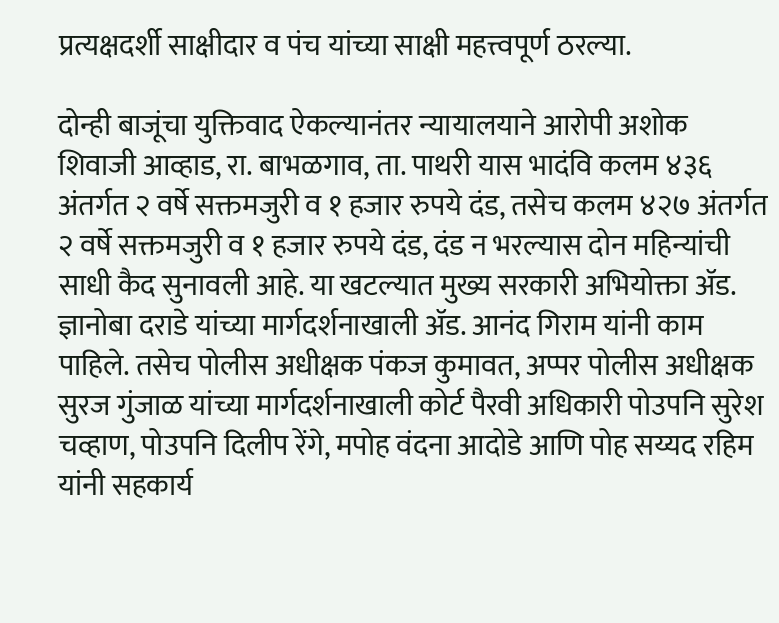प्रत्यक्षदर्शी साक्षीदार व पंच यांच्या साक्षी महत्त्वपूर्ण ठरल्या.

दोन्ही बाजूंचा युक्तिवाद ऐकल्यानंतर न्यायालयाने आरोपी अशोक शिवाजी आव्हाड, रा. बाभळगाव, ता. पाथरी यास भादंवि कलम ४३६ अंतर्गत २ वर्षे सक्तमजुरी व १ हजार रुपये दंड, तसेच कलम ४२७ अंतर्गत २ वर्षे सक्तमजुरी व १ हजार रुपये दंड, दंड न भरल्यास दोन महिन्यांची साधी कैद सुनावली आहे. या खटल्यात मुख्य सरकारी अभियोक्ता अ‍ॅड. ज्ञानोबा दराडे यांच्या मार्गदर्शनाखाली अ‍ॅड. आनंद गिराम यांनी काम पाहिले. तसेच पोलीस अधीक्षक पंकज कुमावत, अप्पर पोलीस अधीक्षक सुरज गुंजाळ यांच्या मार्गदर्शनाखाली कोर्ट पैरवी अधिकारी पोउपनि सुरेश चव्हाण, पोउपनि दिलीप रेंगे, मपोह वंदना आदोडे आणि पोह सय्यद रहिम यांनी सहकार्य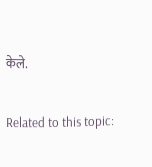केले.

Related to this topic: